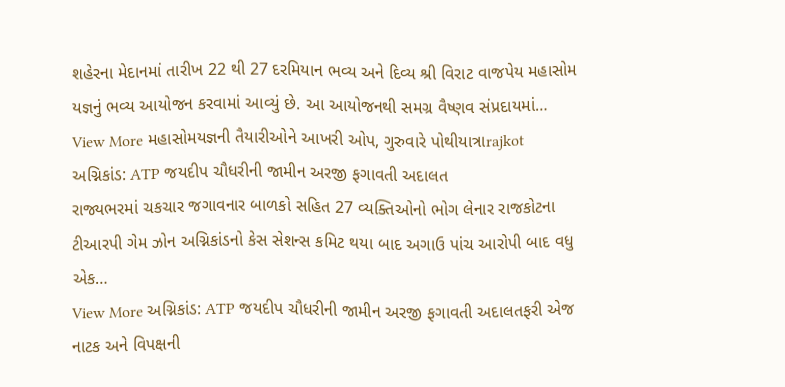શહેરના મેદાનમાં તારીખ 22 થી 27 દરમિયાન ભવ્ય અને દિવ્ય શ્રી વિરાટ વાજપેય મહાસોમ યજ્ઞનું ભવ્ય આયોજન કરવામાં આવ્યું છે. આ આયોજનથી સમગ્ર વૈષ્ણવ સંપ્રદાયમાં…
View More મહાસોમયજ્ઞની તૈયારીઓને આખરી ઓપ, ગુરુવારે પોથીયાત્રાrajkot
અગ્નિકાંડ: ATP જયદીપ ચૌધરીની જામીન અરજી ફગાવતી અદાલત
રાજ્યભરમાં ચકચાર જગાવનાર બાળકો સહિત 27 વ્યક્તિઓનો ભોગ લેનાર રાજકોટના ટીઆરપી ગેમ ઝોન અગ્નિકાંડનો કેસ સેશન્સ કમિટ થયા બાદ અગાઉ પાંચ આરોપી બાદ વધુ એક…
View More અગ્નિકાંડ: ATP જયદીપ ચૌધરીની જામીન અરજી ફગાવતી અદાલતફરી એજ નાટક અને વિપક્ષની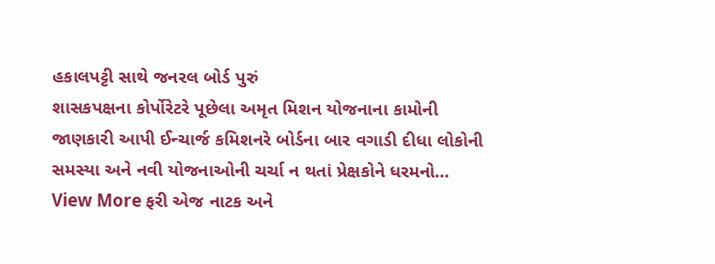હકાલપટ્ટી સાથે જનરલ બોર્ડ પુરું
શાસકપક્ષના કોર્પોરેટરે પૂછેલા અમૃત મિશન યોજનાના કામોની જાણકારી આપી ઈન્ચાર્જ કમિશનરે બોર્ડના બાર વગાડી દીધા લોકોની સમસ્યા અને નવી યોજનાઓની ચર્ચા ન થતાં પ્રેક્ષકોને ધરમનો…
View More ફરી એજ નાટક અને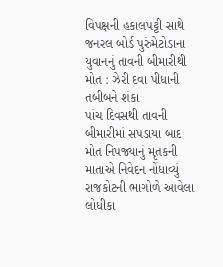વિપક્ષની હકાલપટ્ટી સાથે જનરલ બોર્ડ પુરુંમેટોડાના યુવાનનું તાવની બીમારીથી મોત : ઝેરી દવા પીધાની તબીબને શંકા
પાંચ દિવસથી તાવની બીમારીમાં સપડાયા બાદ મોત નિપજ્યાનું મૃતકની માતાએ નિવેદન નોંધાવ્યું રાજકોટની ભાગોળે આવેલા લોધીકા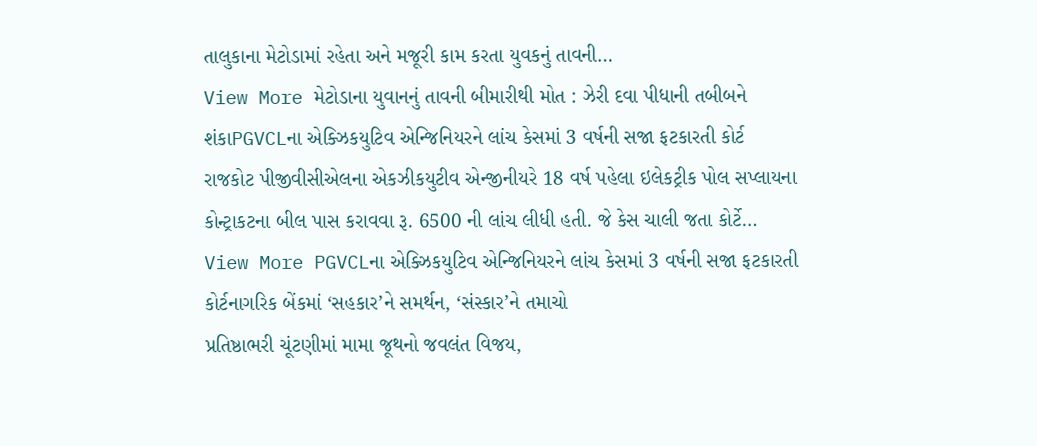તાલુકાના મેટોડામાં રહેતા અને મજૂરી કામ કરતા યુવકનું તાવની…
View More મેટોડાના યુવાનનું તાવની બીમારીથી મોત : ઝેરી દવા પીધાની તબીબને શંકાPGVCLના એક્ઝિકયુટિવ એન્જિનિયરને લાંચ કેસમાં 3 વર્ષની સજા ફટકારતી કોર્ટ
રાજકોટ પીજીવીસીએલના એકઝીકયુટીવ એન્જીનીયરે 18 વર્ષ પહેલા ઇલેકટ્રીક પોલ સપ્લાયના કોન્ટ્રાકટના બીલ પાસ કરાવવા રૂ. 6500 ની લાંચ લીધી હતી. જે કેસ ચાલી જતા કોર્ટે…
View More PGVCLના એક્ઝિકયુટિવ એન્જિનિયરને લાંચ કેસમાં 3 વર્ષની સજા ફટકારતી કોર્ટનાગરિક બેંકમાં ‘સહકાર’ને સમર્થન, ‘સંસ્કાર’ને તમાચો
પ્રતિષ્ઠાભરી ચૂંટણીમાં મામા જૂથનો જવલંત વિજય,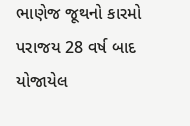ભાણેજ જૂથનો કારમો પરાજય 28 વર્ષ બાદ યોજાયેલ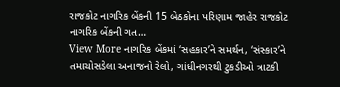રાજકોટ નાગરિક બેંકની 15 બેઠકોના પરિણામ જાહેર રાજકોટ નાગરિક બેંકની ગત…
View More નાગરિક બેંકમાં ‘સહકાર’ને સમર્થન, ‘સંસ્કાર’ને તમાચોસડેલા અનાજનો રેલો, ગાંધીનગરથી ટુકડીઓ ત્રાટકી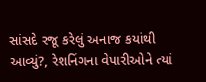સાંસદે રજૂ કરેલું અનાજ કયાંથી આવ્યું?, રેશનિંગના વેપારીઓને ત્યાં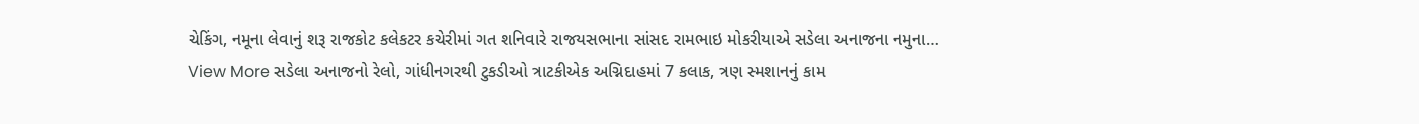ચેકિંગ, નમૂના લેવાનું શરૂ રાજકોટ કલેકટર કચેરીમાં ગત શનિવારે રાજયસભાના સાંસદ રામભાઇ મોકરીયાએ સડેલા અનાજના નમુના…
View More સડેલા અનાજનો રેલો, ગાંધીનગરથી ટુકડીઓ ત્રાટકીએક અગ્નિદાહમાં 7 કલાક, ત્રણ સ્મશાનનું કામ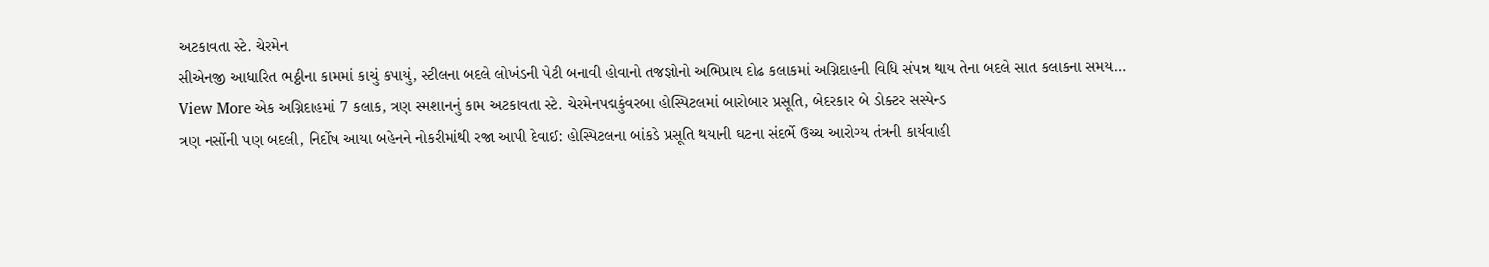અટકાવતા સ્ટે. ચેરમેન
સીએનજી આધારિત ભઠ્ઠીના કામમાં કાચું કપાયું, સ્ટીલના બદલે લોખંડની પેટી બનાવી હોવાનો તજજ્ઞોનો અભિપ્રાય દોઢ કલાકમાં અગ્નિદાહની વિધિ સંપન્ન થાય તેના બદલે સાત કલાકના સમય…
View More એક અગ્નિદાહમાં 7 કલાક, ત્રણ સ્મશાનનું કામ અટકાવતા સ્ટે. ચેરમેનપદ્મકુંવરબા હોસ્પિટલમાં બારોબાર પ્રસૂતિ, બેદરકાર બે ડોક્ટર સસ્પેન્ડ
ત્રણ નર્સોની પણ બદલી, નિર્દોષ આયા બહેનને નોકરીમાંથી રજા આપી દેવાઈ: હોસ્પિટલના બાંકડે પ્રસૂતિ થયાની ઘટના સંદર્ભે ઉચ્ચ આરોગ્ય તંત્રની કાર્યવાહી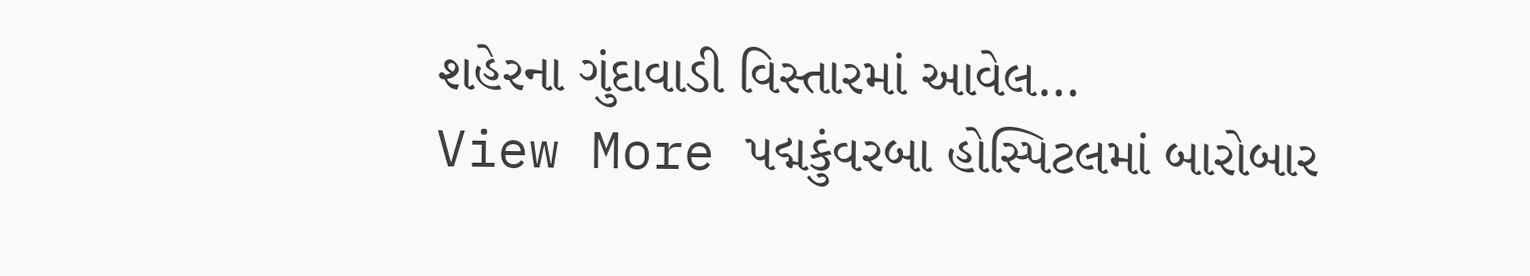શહેરના ગુંદાવાડી વિસ્તારમાં આવેલ…
View More પદ્મકુંવરબા હોસ્પિટલમાં બારોબાર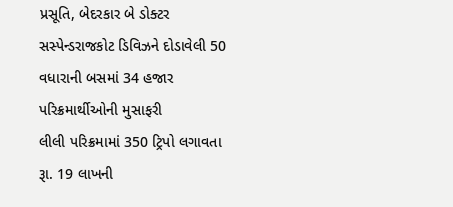પ્રસૂતિ, બેદરકાર બે ડોક્ટર સસ્પેન્ડરાજકોટ ડિવિઝને દોડાવેલી 50 વધારાની બસમાં 34 હજાર પરિક્રમાર્થીઓની મુસાફરી
લીલી પરિક્રમામાં 350 ટ્રિપો લગાવતા રૂા. 19 લાખની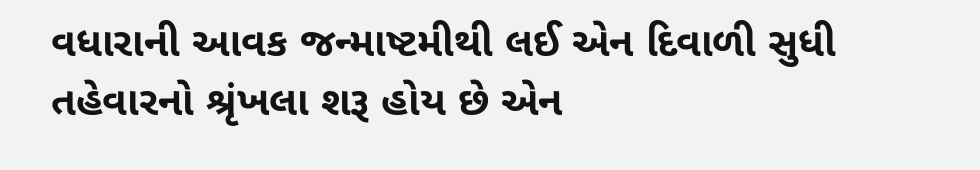વધારાની આવક જન્માષ્ટમીથી લઈ એન દિવાળી સુધી તહેવારનો શ્રૃંખલા શરૂ હોય છે એન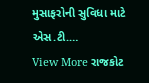મુસાફરોની સુવિધા માટે એસ.ટી.…
View More રાજકોટ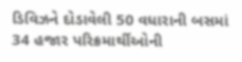ડિવિઝને દોડાવેલી 50 વધારાની બસમાં 34 હજાર પરિક્રમાર્થીઓની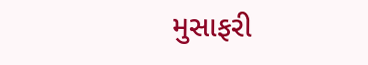મુસાફરી